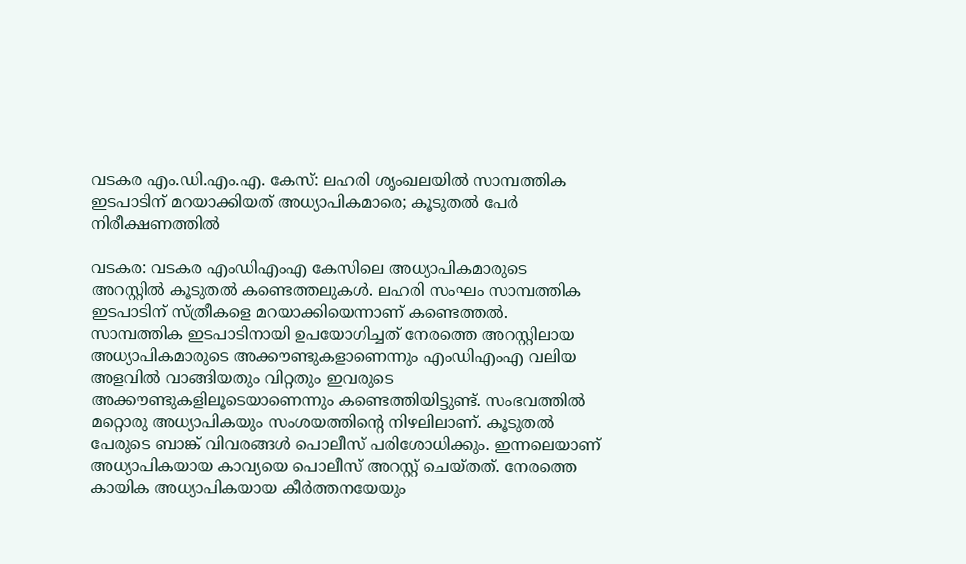വടകര എം.ഡി.എം.എ. കേസ്: ലഹരി ശൃംഖലയിൽ സാമ്പത്തിക ഇടപാടിന് മറയാക്കിയത് അധ്യാപികമാരെ; കൂടുതൽ പേർ നിരീക്ഷണത്തിൽ

വടകര: വടകര എംഡിഎംഎ കേസിലെ അധ്യാപികമാരുടെ അറസ്റ്റിൽ കൂടുതൽ കണ്ടെത്തലുകൾ. ലഹരി സംഘം സാമ്പത്തിക ഇടപാടിന് സ്ത്രീകളെ മറയാക്കിയെന്നാണ് കണ്ടെത്തൽ. സാമ്പത്തിക ഇടപാടിനായി ഉപയോഗിച്ചത് നേരത്തെ അറസ്റ്റിലായ അധ്യാപികമാരുടെ അക്കൗണ്ടുകളാണെന്നും എംഡിഎംഎ വലിയ അളവിൽ വാങ്ങിയതും വിറ്റതും ഇവരുടെ അക്കൗണ്ടുകളിലൂടെയാണെന്നും കണ്ടെത്തിയിട്ടുണ്ട്. സംഭവത്തിൽ മറ്റൊരു അധ്യാപികയും സംശയത്തിന്റെ നിഴലിലാണ്. കൂടുതൽ പേരുടെ ബാങ്ക് വിവരങ്ങൾ പൊലീസ് പരിശോധിക്കും. ഇന്നലെയാണ് അധ്യാപികയായ കാവ്യയെ പൊലീസ് അറസ്റ്റ് ചെയ്തത്. നേരത്തെ കായിക അധ്യാപികയായ കീർത്തനയേയും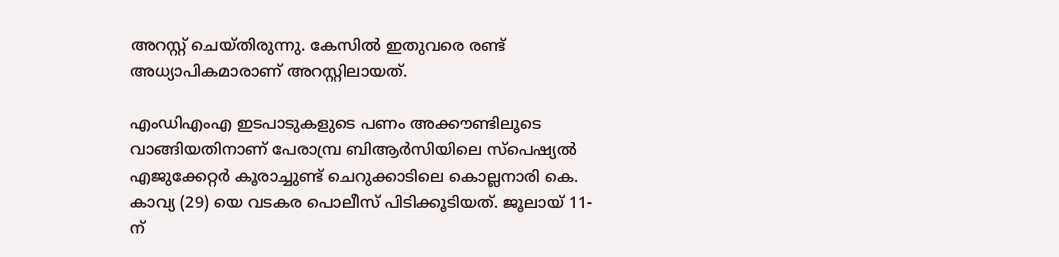അറസ്റ്റ് ചെയ്തിരുന്നു. കേസിൽ ഇതുവരെ രണ്ട് അധ്യാപികമാരാണ് അറസ്റ്റിലായത്.

എംഡിഎംഎ ഇടപാടുകളുടെ പണം അക്കൗണ്ടിലൂടെ വാങ്ങിയതിനാണ് പേരാമ്പ്ര ബിആർസിയിലെ സ്‌പെഷ്യൽ എജുക്കേറ്റർ കൂരാച്ചുണ്ട് ചെറുക്കാടിലെ കൊല്ലനാരി കെ. കാവ്യ (29) യെ വടകര പൊലീസ് പിടിക്കൂടിയത്. ജൂലായ് 11-ന്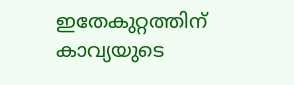ഇതേകുറ്റത്തിന് കാവ്യയുടെ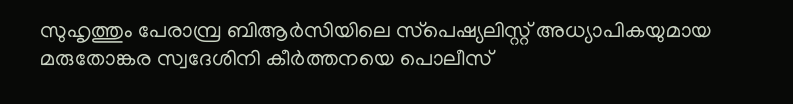സുഹൃത്തും പേരാമ്പ്ര ബിആർസിയിലെ സ്‌പെഷ്യലിസ്റ്റ് അധ്യാപികയുമായ മരുതോങ്കര സ്വദേശിനി കീർത്തനയെ പൊലീസ്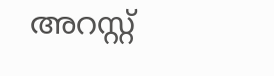അറസ്റ്റ്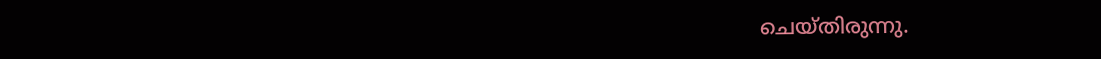ചെയ്തിരുന്നു.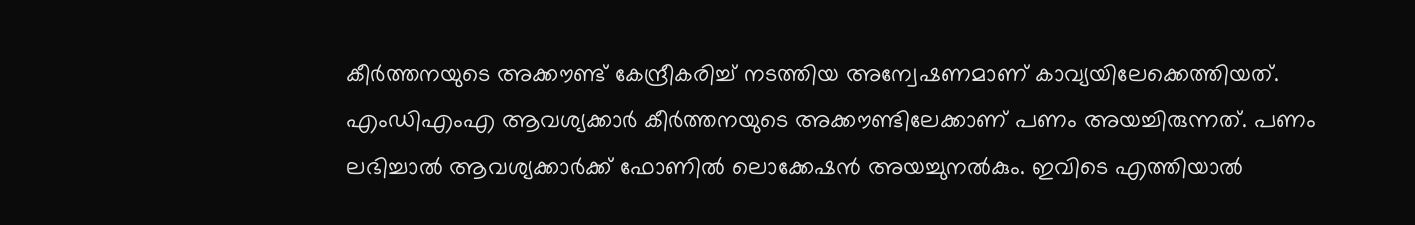കീർത്തനയുടെ അക്കൗണ്ട് കേന്ദ്രീകരിച്ച് നടത്തിയ അന്വേഷണമാണ് കാവ്യയിലേക്കെത്തിയത്. എംഡിഎംഎ ആവശ്യക്കാർ കീർത്തനയുടെ അക്കൗണ്ടിലേക്കാണ് പണം അയച്ചിരുന്നത്. പണം ലഭിച്ചാൽ ആവശ്യക്കാർക്ക് ഫോണിൽ ലൊക്കേഷൻ അയച്ചുനൽകും. ഇവിടെ എത്തിയാൽ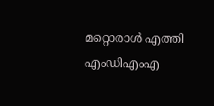മറ്റൊരാൾ എത്തി എംഡിഎംഎ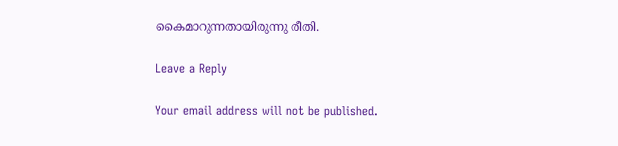കൈമാറുന്നതായിരുന്നു രീതി.

Leave a Reply

Your email address will not be published.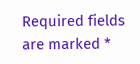Required fields are marked *